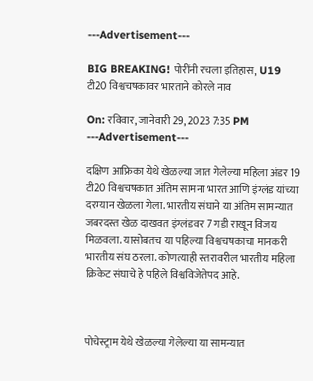---Advertisement---

BIG BREAKING! पोरींनी रचला इतिहास, U19 टी20 विश्वचषकावर भारताने कोरले नाव

On: रविवार, जानेवारी 29, 2023 7:35 PM
---Advertisement---

दक्षिण आफ्रिका येथे खेळल्या जात गेलेल्या महिला अंडर 19 टी20 विश्वचषकात अंतिम सामना भारत आणि इंग्लंड यांच्या दरम्यान खेळला गेला. भारतीय संघाने या अंतिम सामन्यात जबरदस्त खेळ दाखवत इंग्लंडवर 7 गडी राखून विजय मिळवला. यासोबतच या पहिल्या विश्वचषकाचा मानकरी भारतीय संघ ठरला. कोणत्याही स्तरावरील भारतीय महिला क्रिकेट संघाचे हे पहिले विश्वविजेतेपद आहे.



पोचेस्ट्राम येथे खेळल्या गेलेल्या या सामन्यात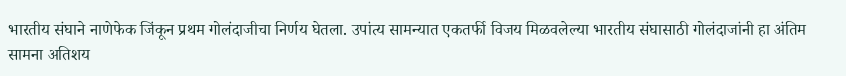भारतीय संघाने नाणेफेक जिंकून प्रथम गोलंदाजीचा निर्णय घेतला. उपांत्य सामन्यात एकतर्फी विजय मिळवलेल्या भारतीय संघासाठी गोलंदाजांनी हा अंतिम सामना अतिशय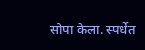सोपा केला. स्पर्धेत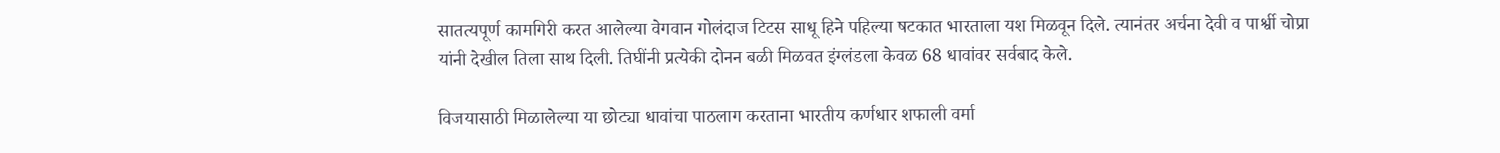सातत्यपूर्ण कामगिरी करत आलेल्या वेगवान गोलंदाज टिटस साधू हिने पहिल्या षटकात भारताला यश मिळवून दिले. त्यानंतर अर्चना देवी व पार्श्वी चोप्रा यांनी देखील तिला साथ दिली. तिघींनी प्रत्येकी दोनन बळी मिळवत इंग्लंडला केवळ 68 धावांवर सर्वबाद केले.

विजयासाठी मिळालेल्या या छोट्या धावांचा पाठलाग करताना भारतीय कर्णधार शफाली वर्मा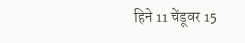हिने 11 चेंडूवर 15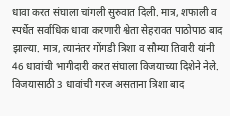धावा करत संघाला चांगली सुरुवात दिली. मात्र, शफाली व स्पर्धेत सर्वाधिक धावा करणारी‌ श्वेता सेहरावत पाठोपाठ बाद झाल्या. मात्र, त्यानंतर गोंगडी त्रिशा व सौम्या तिवारी यांनी 46 धावांची भागीदारी करत संघाला विजयाच्या दिशेने नेले. विजयासाठी 3 धावांची गरज असताना‌ त्रिशा बाद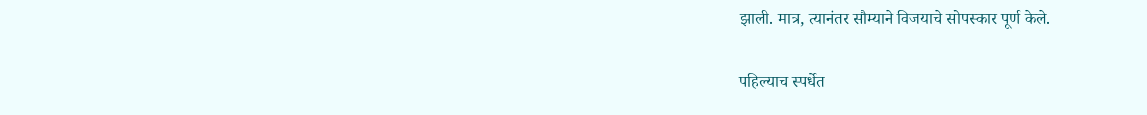झाली. मात्र, त्यानंतर सौम्याने विजयाचे सोपस्कार पूर्ण केले.

पहिल्याच स्पर्धेत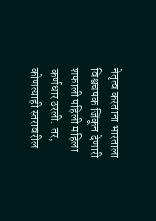नेतृत्व करताना भारताला विश्वचषक जिंकून देणारी शफाली पहिली महिला कर्णधार ठरली. तर, कोणत्याही स्तरावरील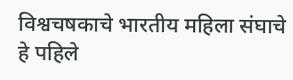विश्वचषकाचे भारतीय महिला संघाचे हे पहिले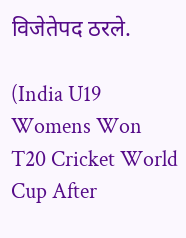विजेतेपद ठरले.

(India U19 Womens Won T20 Cricket World Cup After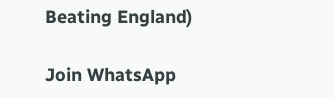Beating England)

Join WhatsApp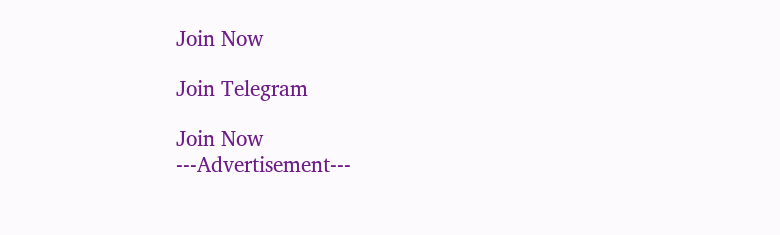Join Now

Join Telegram

Join Now
---Advertisement---